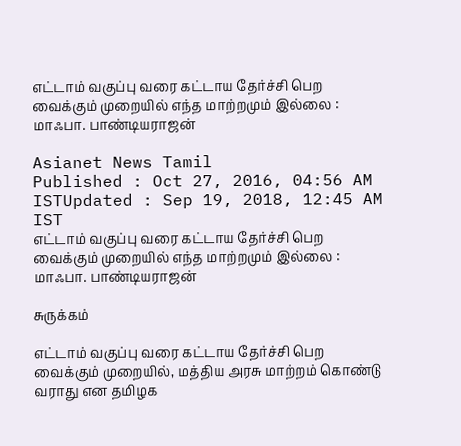எட்டாம் வகுப்பு வரை கட்டாய தேர்ச்சி பெற வைக்கும் முறையில் எந்த மாற்றமும் இல்லை : மாஃபா. பாண்டியராஜன்

Asianet News Tamil
Published : Oct 27, 2016, 04:56 AM ISTUpdated : Sep 19, 2018, 12:45 AM IST
எட்டாம் வகுப்பு வரை கட்டாய தேர்ச்சி பெற வைக்கும் முறையில் எந்த மாற்றமும் இல்லை : மாஃபா. பாண்டியராஜன்

சுருக்கம்

எட்டாம் வகுப்பு வரை கட்டாய தேர்ச்சி பெற வைக்கும் முறையில், மத்திய அரசு மாற்றம் கொண்டு வராது என தமிழக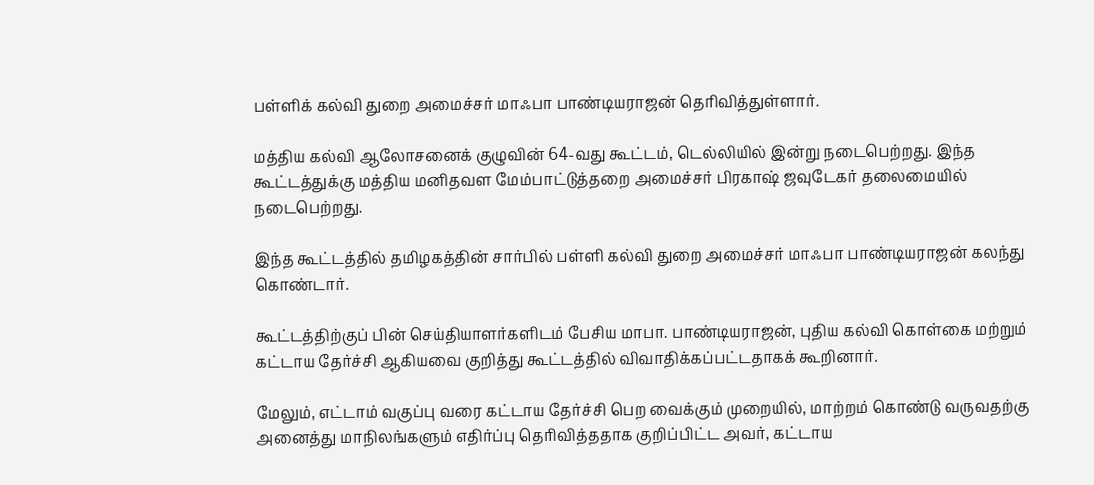பள்ளிக் கல்வி துறை அமைச்சர் மாஃபா பாண்டியராஜன் தெரிவித்துள்ளார்.

மத்திய கல்வி ஆலோசனைக் குழுவின் 64-வது கூட்டம், டெல்லியில் இன்று நடைபெற்றது. இந்த கூட்டத்துக்கு மத்திய மனிதவள மேம்பாட்டுத்தறை அமைச்சர் பிரகாஷ் ஜவுடேகர் தலைமையில் நடைபெற்றது.

இந்த கூட்டத்தில் தமிழகத்தின் சார்பில் பள்ளி கல்வி துறை அமைச்சர் மாஃபா பாண்டியராஜன் கலந்து கொண்டார்.

கூட்டத்திற்குப் பின் செய்தியாளர்களிடம் பேசிய மாபா. பாண்டியராஜன், புதிய கல்வி கொள்கை மற்றும் கட்டாய தேர்ச்சி ஆகியவை குறித்து கூட்டத்தில் விவாதிக்கப்பட்டதாகக் கூறினார்.

மேலும், எட்டாம் வகுப்பு வரை கட்டாய தேர்ச்சி பெற வைக்கும் முறையில், மாற்றம் கொண்டு வருவதற்கு அனைத்து மாநிலங்களும் எதிர்ப்பு தெரிவித்ததாக குறிப்பிட்ட அவர், கட்டாய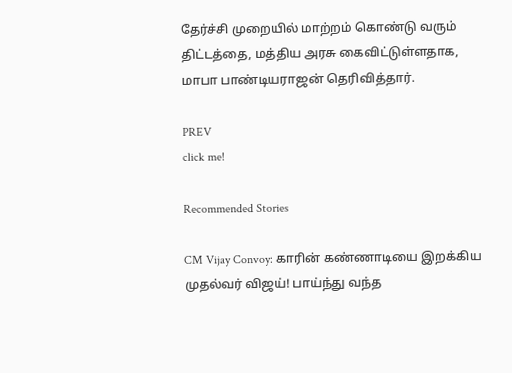தேர்ச்சி முறையில் மாற்றம் கொண்டு வரும் திட்டத்தை, மத்திய அரசு கைவிட்டுள்ளதாக, மாபா பாண்டியராஜன் தெரிவித்தார்.

PREV
click me!

Recommended Stories

CM Vijay Convoy: காரின் கண்ணாடியை இறக்கிய முதல்வர் விஜய்! பாய்ந்து வந்த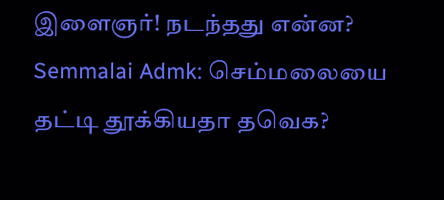இளைஞர்! நடந்தது என்ன?
Semmalai Admk: செம்மலையை தட்டி தூக்கியதா தவெக?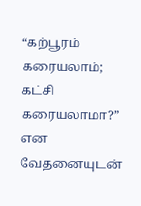“கற்பூரம் கரையலாம்; கட்சி கரையலாமா?” என வேதனையுடன்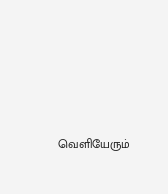வெளியேரும்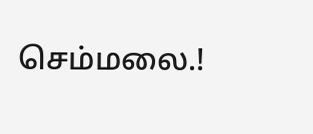செம்மலை.!